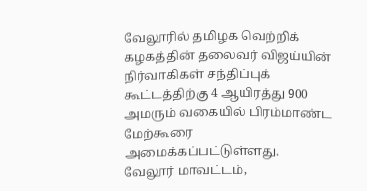வேலூரில் தமிழக வெற்றிக் கழகத்தின் தலைவர் விஜய்யின் நிர்வாகிகள் சந்திப்புக் கூட்டத்திற்கு 4 ஆயிரத்து 900 அமரும் வகையில் பிரம்மாண்ட மேற்கூரை அமைக்கப்பட்டுள்ளது.
வேலூர் மாவட்டம்,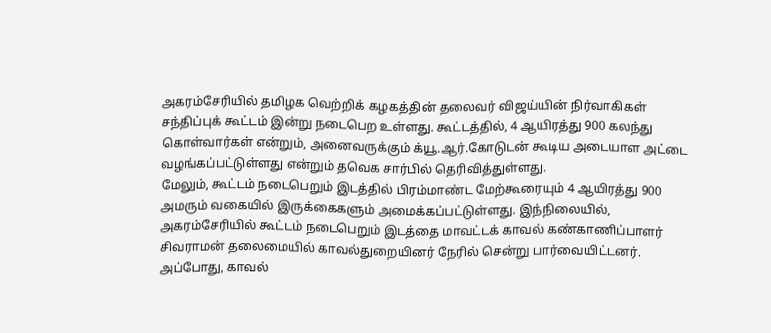அகரம்சேரியில் தமிழக வெற்றிக் கழகத்தின் தலைவர் விஜய்யின் நிர்வாகிகள் சந்திப்புக் கூட்டம் இன்று நடைபெற உள்ளது. கூட்டத்தில், 4 ஆயிரத்து 900 கலந்து கொள்வார்கள் என்றும், அனைவருக்கும் க்யூ.ஆர்.கோடுடன் கூடிய அடையாள அட்டை வழங்கப்பட்டுள்ளது என்றும் தவெக சார்பில் தெரிவித்துள்ளது.
மேலும், கூட்டம் நடைபெறும் இடத்தில் பிரம்மாண்ட மேற்கூரையும் 4 ஆயிரத்து 900 அமரும் வகையில் இருக்கைகளும் அமைக்கப்பட்டுள்ளது. இந்நிலையில், அகரம்சேரியில் கூட்டம் நடைபெறும் இடத்தை மாவட்டக் காவல் கண்காணிப்பாளர் சிவராமன் தலைமையில் காவல்துறையினர் நேரில் சென்று பார்வையிட்டனர்.
அப்போது, காவல்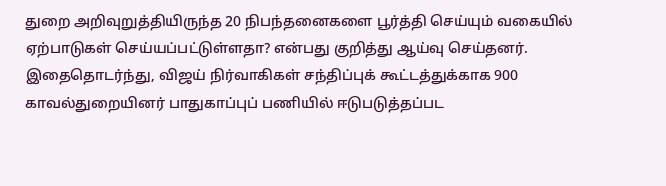துறை அறிவுறுத்தியிருந்த 20 நிபந்தனைகளை பூர்த்தி செய்யும் வகையில் ஏற்பாடுகள் செய்யப்பட்டுள்ளதா? என்பது குறித்து ஆய்வு செய்தனர். இதைதொடர்ந்து, விஜய் நிர்வாகிகள் சந்திப்புக் கூட்டத்துக்காக 900 காவல்துறையினர் பாதுகாப்புப் பணியில் ஈடுபடுத்தப்பட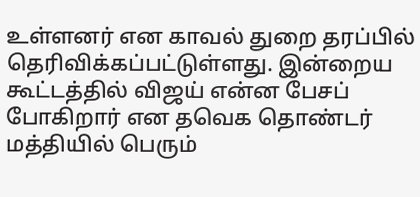உள்ளனர் என காவல் துறை தரப்பில் தெரிவிக்கப்பட்டுள்ளது. இன்றைய கூட்டத்தில் விஜய் என்ன பேசப் போகிறார் என தவெக தொண்டர் மத்தியில் பெரும்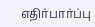எதிர்பார்ப்பு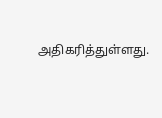அதிகரித்துள்ளது.